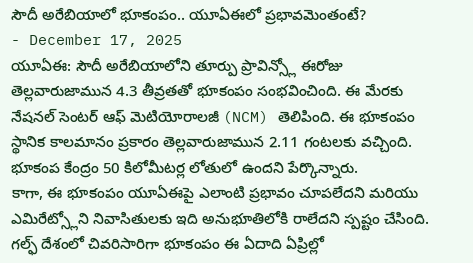సౌదీ అరేబియాలో భూకంపం.. యూఏఈలో ప్రభావమెంతంటే?
- December 17, 2025
యూఏఈ: సౌదీ అరేబియాలోని తూర్పు ప్రావిన్స్లో ఈరోజు తెల్లవారుజామున 4.3 తీవ్రతతో భూకంపం సంభవించింది. ఈ మేరకు నేషనల్ సెంటర్ ఆఫ్ మెటియోరాలజీ (NCM) తెలిపింది. ఈ భూకంపం స్థానిక కాలమానం ప్రకారం తెల్లవారుజామున 2.11 గంటలకు వచ్చింది. భూకంప కేంద్రం 50 కిలోమీటర్ల లోతులో ఉందని పేర్కొన్నారు.
కాగా, ఈ భూకంపం యూఏఈపై ఎలాంటి ప్రభావం చూపలేదని మరియు ఎమిరేట్స్లోని నివాసితులకు ఇది అనుభూతిలోకి రాలేదని స్పష్టం చేసింది.
గల్ఫ్ దేశంలో చివరిసారిగా భూకంపం ఈ ఏదాది ఏప్రిల్లో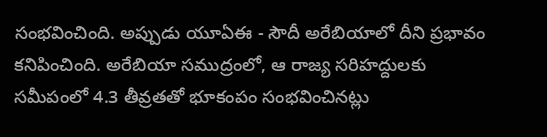సంభవించింది. అప్పుడు యూఏఈ - సౌదీ అరేబియాలో దీని ప్రభావం కనిపించింది. అరేబియా సముద్రంలో, ఆ రాజ్య సరిహద్దులకు సమీపంలో 4.3 తీవ్రతతో భూకంపం సంభవించినట్లు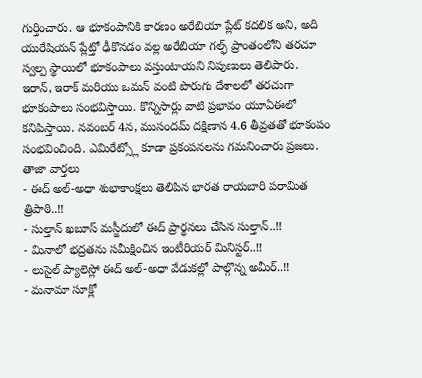గుర్తించారు. ఆ భూకంపానికి కారణం అరేబియా ప్లేట్ కదలిక అని, అది యురేషియన్ ప్లేట్తో ఢీకొనడం వల్ల అరేబియా గల్ఫ్ ప్రాంతంలోని తరచూ స్వల్ప స్థాయిలో భూకంపాలు వస్తుంటాయని నిపుణులు తెలిపారు.
ఇరాన్, ఇరాక్ మరియు ఒమన్ వంటి పొరుగు దేశాలలో తరచుగా భూకంపాలు సంభవిస్తాయి. కొన్నిసార్లు వాటి ప్రభావం యూఏఈలో కనిపిస్తాయి. నవంబర్ 4న, ముసందమ్ దక్షిణాన 4.6 తీవ్రతతో భూకంపం సంభవించింది. ఎమిరేట్స్లో కూడా ప్రకంపనలను గమనించారు ప్రజలు.
తాజా వార్తలు
- ఈద్ అల్-అధా శుభాకాంక్షలు తెలిపిన భారత రాయబారి పరామిత త్రిపాఠి..!!
- సుల్తాన్ ఖబూస్ మస్జీదులో ఈద్ ప్రార్థనలు చేసిన సుల్తాన్..!!
- మినాలో భద్రతను సమీక్షించిన ఇంటీరియర్ మినిస్టర్..!!
- లుసైల్ ప్యాలెస్లో ఈద్ అల్-అధా వేడుకల్లో పాల్గొన్న అమీర్..!!
- మనామా సూక్లో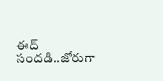ఈద్ సందడి..జోరుగా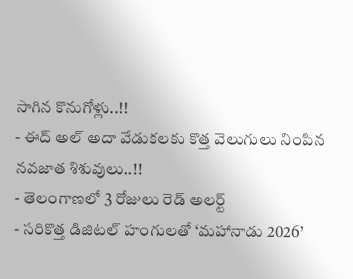సాగిన కొనుగోళ్లు..!!
- ఈద్ అల్ అదా వేడుకలకు కొత్త వెలుగులు నింపిన నవజాత శిశువులు..!!
- తెలంగాణలో 3 రోజులు రెడ్ అలర్ట్
- సరికొత్త డిజిటల్ హంగులతో ‘మహానాడు 2026’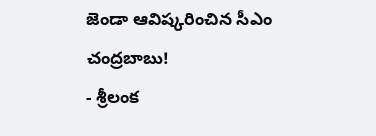జెండా ఆవిష్కరించిన సీఎం చంద్రబాబు!
- శ్రీలంక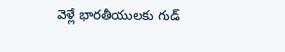వెళ్లే భారతీయులకు గుడ్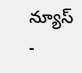న్యూస్
-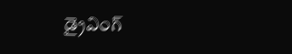డ్రైవింగ్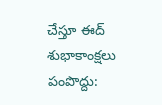చేస్తూ ఈద్ శుభాకాంక్షలు పంపొద్దు: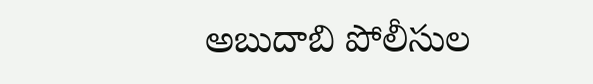అబుదాబి పోలీసుల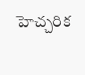హెచ్చరిక